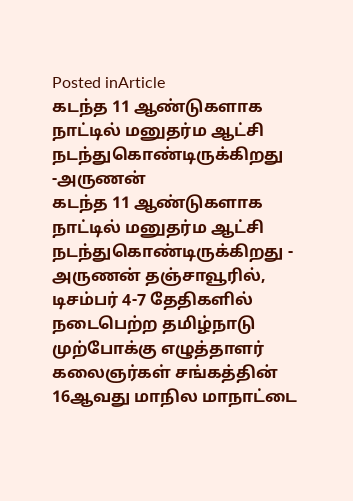Posted inArticle
கடந்த 11 ஆண்டுகளாக நாட்டில் மனுதர்ம ஆட்சி நடந்துகொண்டிருக்கிறது -அருணன்
கடந்த 11 ஆண்டுகளாக நாட்டில் மனுதர்ம ஆட்சி நடந்துகொண்டிருக்கிறது - அருணன் தஞ்சாவூரில், டிசம்பர் 4-7 தேதிகளில் நடைபெற்ற தமிழ்நாடு முற்போக்கு எழுத்தாளர் கலைஞர்கள் சங்கத்தின் 16ஆவது மாநில மாநாட்டை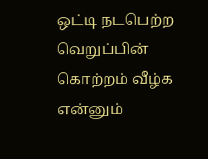ஒட்டி நடபெற்ற வெறுப்பின் கொற்றம் வீழ்க என்னும்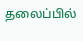தலைப்பில்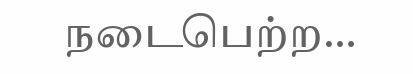நடைபெற்ற…